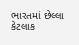ભારતમાં છેલ્લા કેટલાક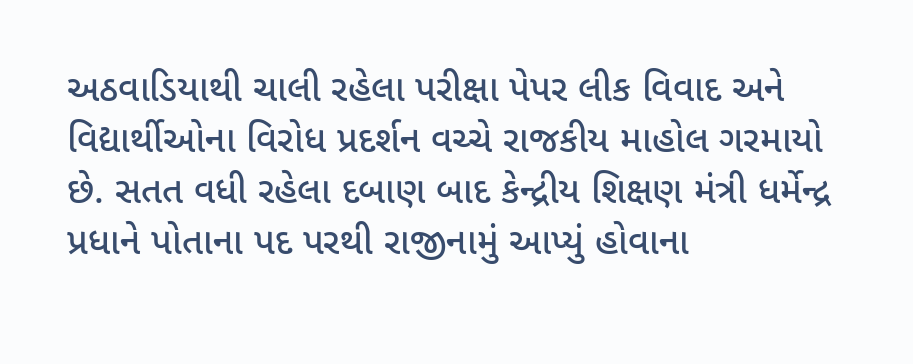અઠવાડિયાથી ચાલી રહેલા પરીક્ષા પેપર લીક વિવાદ અને વિદ્યાર્થીઓના વિરોધ પ્રદર્શન વચ્ચે રાજકીય માહોલ ગરમાયો છે. સતત વધી રહેલા દબાણ બાદ કેન્દ્રીય શિક્ષણ મંત્રી ધર્મેન્દ્ર પ્રધાને પોતાના પદ પરથી રાજીનામું આપ્યું હોવાના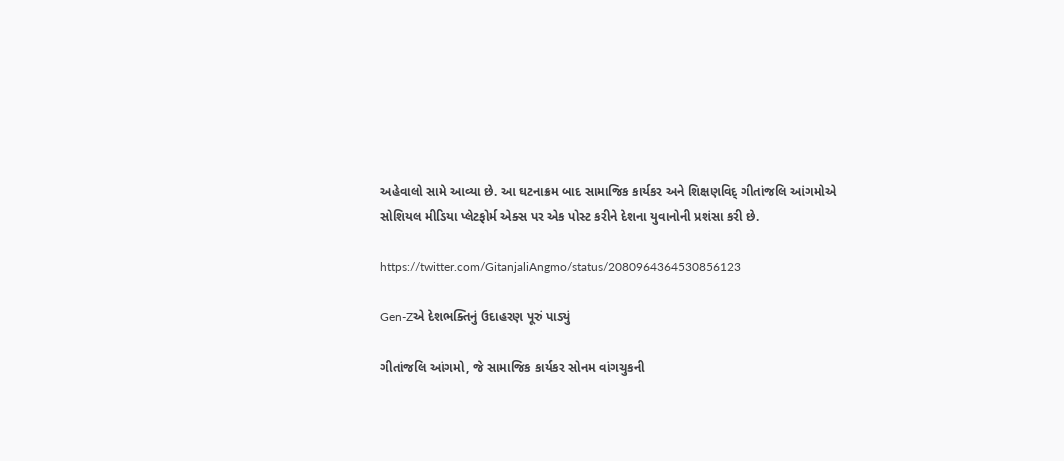અહેવાલો સામે આવ્યા છે. આ ઘટનાક્રમ બાદ સામાજિક કાર્યકર અને શિક્ષણવિદ્ ગીતાંજલિ આંગમોએ સોશિયલ મીડિયા પ્લેટફોર્મ એક્સ પર એક પોસ્ટ કરીને દેશના યુવાનોની પ્રશંસા કરી છે.

https://twitter.com/GitanjaliAngmo/status/2080964364530856123

Gen-Zએ દેશભક્તિનું ઉદાહરણ પૂરું પાડ્યું

ગીતાંજલિ આંગમો, જે સામાજિક કાર્યકર સોનમ વાંગચુકની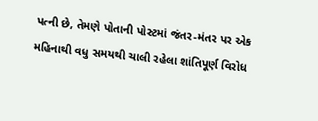પત્ની છે, તેમણે પોતાની પોસ્ટમાં જંતર-મંતર પર એક મહિનાથી વધુ સમયથી ચાલી રહેલા શાંતિપૂર્ણ વિરોધ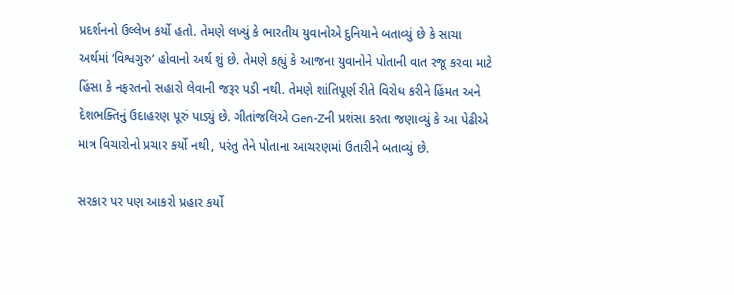પ્રદર્શનનો ઉલ્લેખ કર્યો હતો. તેમણે લખ્યું કે ભારતીય યુવાનોએ દુનિયાને બતાવ્યું છે કે સાચા અર્થમાં ‘વિશ્વગુરુ’ હોવાનો અર્થ શું છે. તેમણે કહ્યું કે આજના યુવાનોને પોતાની વાત રજૂ કરવા માટે હિંસા કે નફરતનો સહારો લેવાની જરૂર પડી નથી. તેમણે શાંતિપૂર્ણ રીતે વિરોધ કરીને હિંમત અને દેશભક્તિનું ઉદાહરણ પૂરું પાડ્યું છે. ગીતાંજલિએ Gen-Zની પ્રશંસા કરતા જણાવ્યું કે આ પેઢીએ માત્ર વિચારોનો પ્રચાર કર્યો નથી, પરંતુ તેને પોતાના આચરણમાં ઉતારીને બતાવ્યું છે.

સરકાર પર પણ આકરો પ્રહાર કર્યો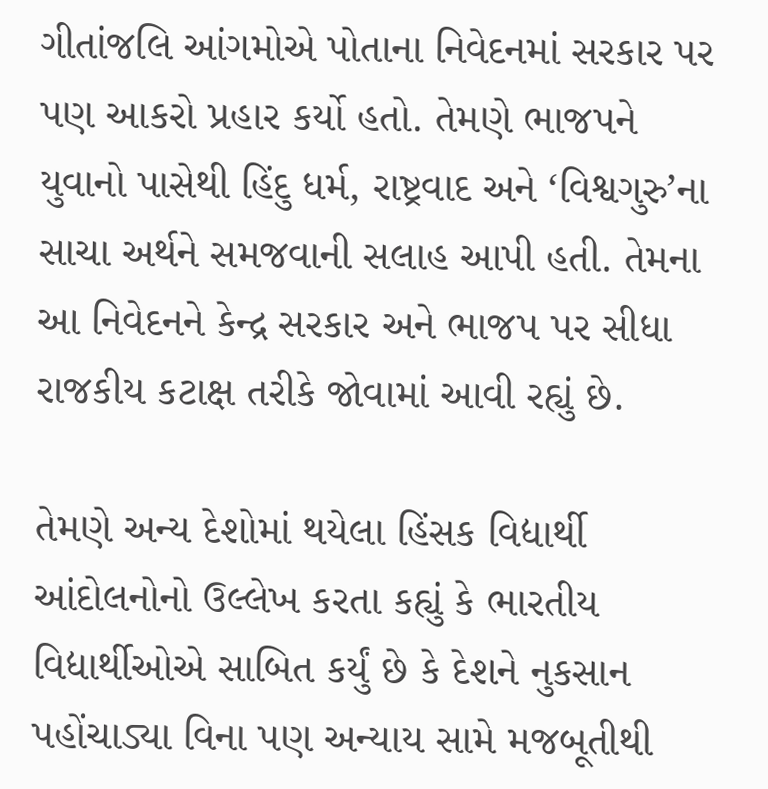ગીતાંજલિ આંગમોએ પોતાના નિવેદનમાં સરકાર પર પણ આકરો પ્રહાર કર્યો હતો. તેમણે ભાજપને યુવાનો પાસેથી હિંદુ ધર્મ, રાષ્ટ્રવાદ અને ‘વિશ્વગુરુ’ના સાચા અર્થને સમજવાની સલાહ આપી હતી. તેમના આ નિવેદનને કેન્દ્ર સરકાર અને ભાજપ પર સીધા રાજકીય કટાક્ષ તરીકે જોવામાં આવી રહ્યું છે.

તેમણે અન્ય દેશોમાં થયેલા હિંસક વિદ્યાર્થી આંદોલનોનો ઉલ્લેખ કરતા કહ્યું કે ભારતીય વિદ્યાર્થીઓએ સાબિત કર્યું છે કે દેશને નુકસાન પહોંચાડ્યા વિના પણ અન્યાય સામે મજબૂતીથી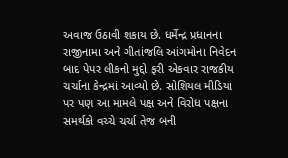અવાજ ઉઠાવી શકાય છે. ધર્મેન્દ્ર પ્રધાનના રાજીનામા અને ગીતાંજલિ આંગમોના નિવેદન બાદ પેપર લીકનો મુદ્દો ફરી એકવાર રાજકીય ચર્ચાના કેન્દ્રમાં આવ્યો છે. સોશિયલ મીડિયા પર પણ આ મામલે પક્ષ અને વિરોધ પક્ષના સમર્થકો વચ્ચે ચર્ચા તેજ બની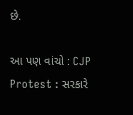છે.

આ પણ વાંચો : CJP Protest : સરકારે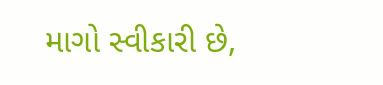માગો સ્વીકારી છે,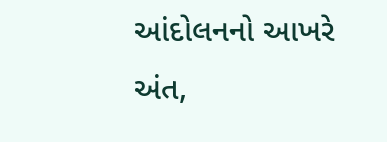આંદોલનનો આખરે અંત,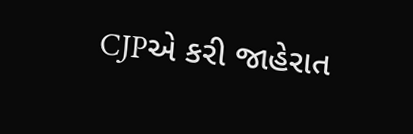CJPએ કરી જાહેરાત